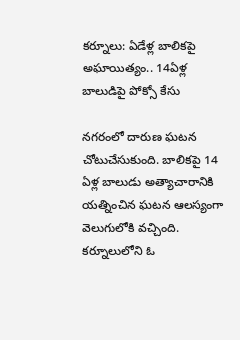కర్నూలు: ఏడేళ్ల బాలికపై అఘాయిత్యం.. 14ఏళ్ల బాలుడిపై పోక్సో కేసు

నగరంలో దారుణ ఘటన చోటుచేసుకుంది. బాలికపై 14 ఏళ్ల బాలుడు అత్యాచారానికి యత్నించిన ఘటన ఆలస్యంగా వెలుగులోకి వచ్చింది. కర్నూలులోని ఓ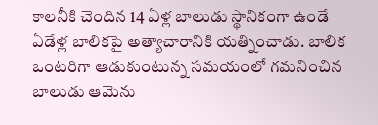కాలనీకి చెందిన 14 ఏళ్ల బాలుడు స్థానికంగా ఉండే ఏడేళ్ల బాలికపై అత్యాచారానికి యత్నించాడు. బాలిక ఒంటరిగా ఆడుకుంటున్న సమయంలో గమనించిన బాలుడు ఆమెను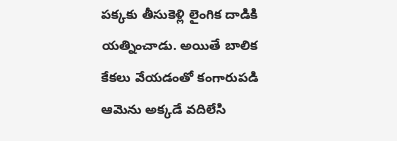పక్కకు తీసుకెళ్లి లైంగిక దాడికి యత్నించాడు. అయితే బాలిక కేకలు వేయడంతో కంగారుపడి ఆమెను అక్కడే వదిలేసి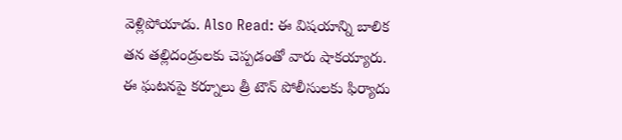వెళ్లిపోయాడు. Also Read: ఈ విషయాన్ని బాలిక తన తల్లిదండ్రులకు చెప్పడంతో వారు షాకయ్యారు. ఈ ఘటనపై కర్నూలు త్రీ టౌన్ పోలీసులకు ఫిర్యాదు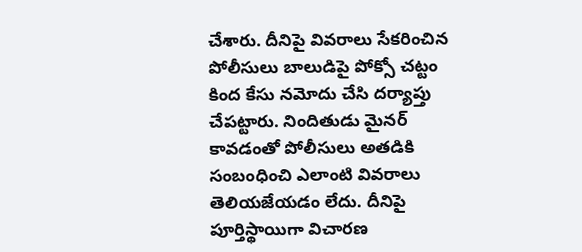చేశారు. దీనిపై వివరాలు సేకరించిన పోలీసులు బాలుడిపై పోక్సో చట్టం కింద కేసు నమోదు చేసి దర్యాప్తు చేపట్టారు. నిందితుడు మైనర్ కావడంతో పోలీసులు అతడికి సంబంధించి ఎలాంటి వివరాలు తెలియజేయడం లేదు. దీనిపై పూర్తిస్థాయిగా విచారణ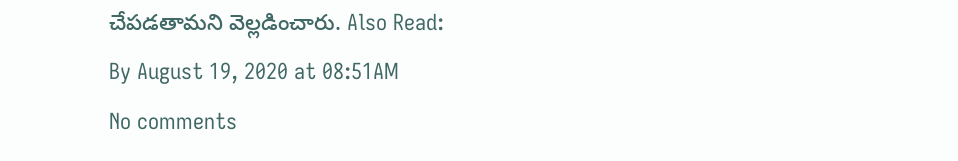చేపడతామని వెల్లడించారు. Also Read:
By August 19, 2020 at 08:51AM
No comments